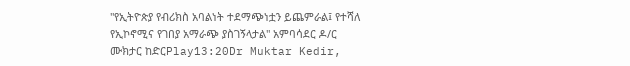"የኢትዮጵያ የብሪክስ አባልነት ተደማጭነቷን ይጨምራል፤ የተሻለ የኢኮኖሚና የገበያ አማራጭ ያስገኝላታል" አምባሳደር ዶ/ር ሙክታር ከድርPlay13:20Dr Muktar Kedir,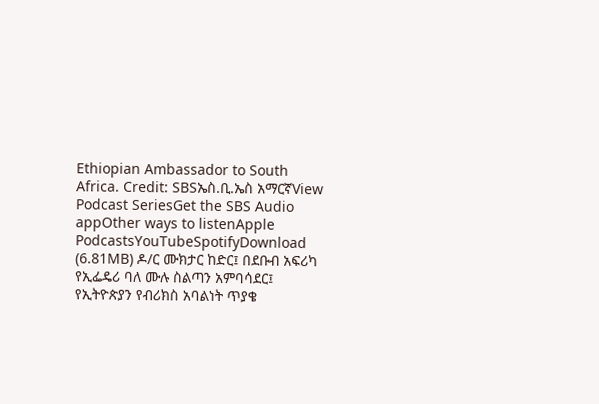Ethiopian Ambassador to South Africa. Credit: SBSኤስ.ቢ.ኤስ አማርኛView Podcast SeriesGet the SBS Audio appOther ways to listenApple PodcastsYouTubeSpotifyDownload (6.81MB) ዶ/ር ሙክታር ከድር፤ በደቡብ አፍሪካ የኢፌዴሪ ባለ ሙሉ ስልጣን አምባሳደር፤ የኢትዮጵያን የብሪክስ አባልነት ጥያቄ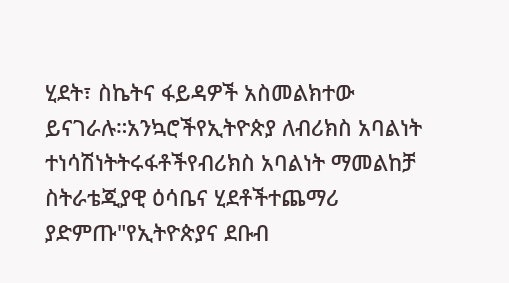ሂደት፣ ስኬትና ፋይዳዎች አስመልክተው ይናገራሉ።አንኳሮችየኢትዮጵያ ለብሪክስ አባልነት ተነሳሽነትትሩፋቶችየብሪክስ አባልነት ማመልከቻ ስትራቴጂያዊ ዕሳቤና ሂደቶችተጨማሪ ያድምጡ"የኢትዮጵያና ደቡብ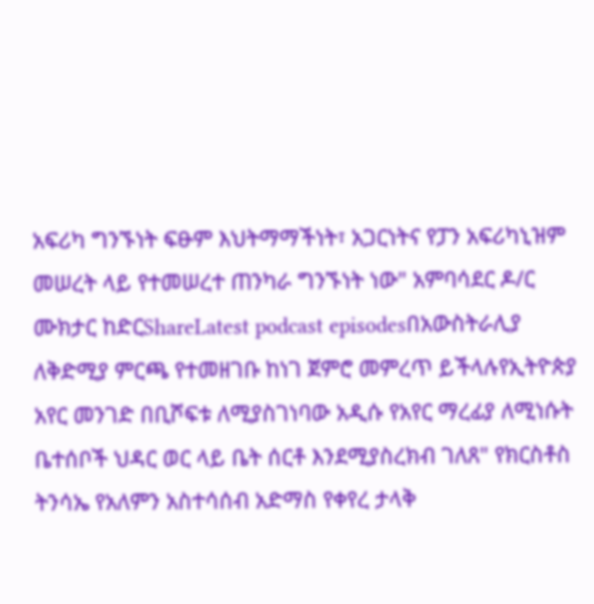አፍሪካ ግንኙነት ፍፁም እህትማማችነት፣ አጋርነትና የፓን አፍሪካኒዝም መሠረት ላይ የተመሠረተ ጠንካራ ግንኙነት ነው" አምባሳደር ዶ/ር ሙክታር ከድርShareLatest podcast episodesበአውስትራሊያ ለቅድሚያ ምርጫ የተመዘገቡ ከነገ ጀምሮ መምረጥ ይችላሉየኢትዮጵያ አየር መንገድ በቢሾፍቱ ለሚያስገነባው አዲሱ የአየር ማረፊያ ለሚነሱት ቤተሰቦች ህዳር ወር ላይ ቤት ሰርቶ እንደሚያስረክብ ገለጸ" የክርስቶስ ትንሳኤ የአለምን አስተሳሰብ አድማስ የቀየረ ታላቅ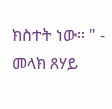ክስተት ነው። " - መላክ ጸሃይ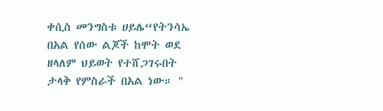ቀሲስ መንግስቱ ሀይሌ“የትንሳኤ በአል የሰው ልጆች ከሞት ወደ ዘላለም ህይወት የተሸጋገሩበት ታላቅ የምስራች በአል ነው። "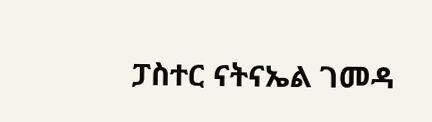ፓስተር ናትናኤል ገመዳ